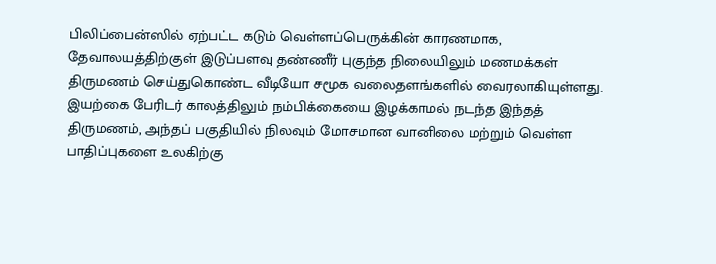பிலிப்பைன்ஸில் ஏற்பட்ட கடும் வெள்ளப்பெருக்கின் காரணமாக, தேவாலயத்திற்குள் இடுப்பளவு தண்ணீர் புகுந்த நிலையிலும் மணமக்கள் திருமணம் செய்துகொண்ட வீடியோ சமூக வலைதளங்களில் வைரலாகியுள்ளது.
இயற்கை பேரிடர் காலத்திலும் நம்பிக்கையை இழக்காமல் நடந்த இந்தத் திருமணம், அந்தப் பகுதியில் நிலவும் மோசமான வானிலை மற்றும் வெள்ள பாதிப்புகளை உலகிற்கு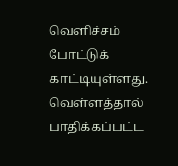வெளிச்சம் போட்டுக் காட்டியுள்ளது.
வெள்ளத்தால் பாதிக்கப்பட்ட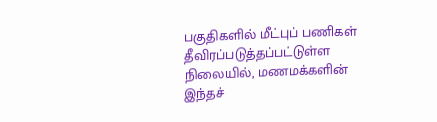பகுதிகளில் மீட்புப் பணிகள் தீவிரப்படுத்தப்பட்டுள்ள நிலையில், மணமக்களின் இந்தச்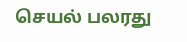செயல் பலரது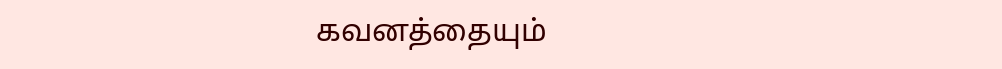கவனத்தையும்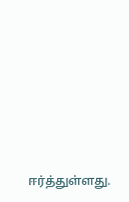ஈர்த்துள்ளது.